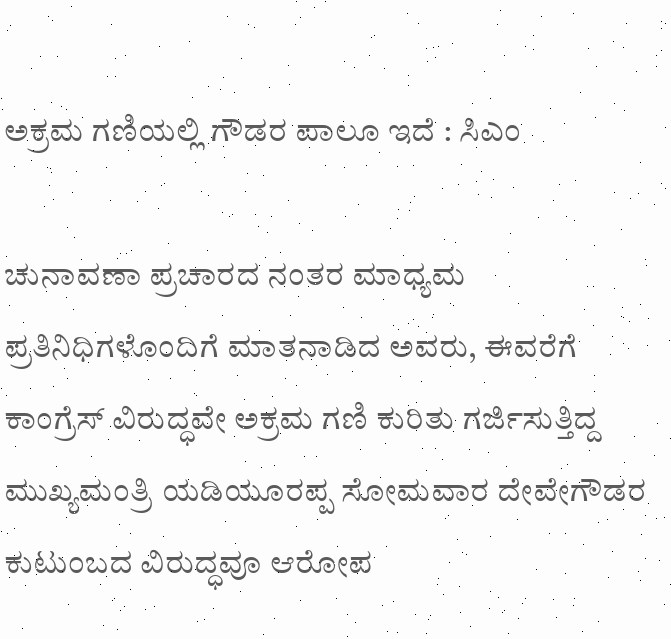ಅಕ್ರಮ ಗಣಿಯಲ್ಲಿ ಗೌಡರ ಪಾಲೂ ಇದೆ : ಸಿಎಂ

ಚುನಾವಣಾ ಪ್ರಚಾರದ ನಂತರ ಮಾಧ್ಯಮ ಪ್ರತಿನಿಧಿಗಳೊಂದಿಗೆ ಮಾತನಾಡಿದ ಅವರು, ಈವರೆಗೆ ಕಾಂಗ್ರೆಸ್ ವಿರುದ್ಧವೇ ಅಕ್ರಮ ಗಣಿ ಕುರಿತು ಗರ್ಜಿಸುತ್ತಿದ್ದ ಮುಖ್ಯಮಂತ್ರಿ ಯಡಿಯೂರಪ್ಪ ಸೋಮವಾರ ದೇವೇಗೌಡರ ಕುಟುಂಬದ ವಿರುದ್ಧವೂ ಆರೋಪ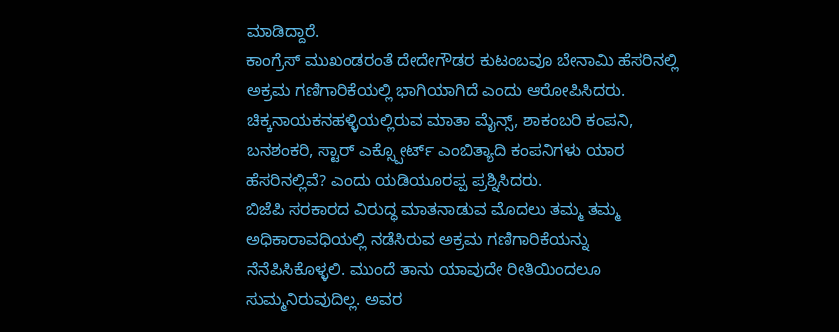ಮಾಡಿದ್ದಾರೆ.
ಕಾಂಗ್ರೆಸ್ ಮುಖಂಡರಂತೆ ದೇದೇಗೌಡರ ಕುಟಂಬವೂ ಬೇನಾಮಿ ಹೆಸರಿನಲ್ಲಿ ಅಕ್ರಮ ಗಣಿಗಾರಿಕೆಯಲ್ಲಿ ಭಾಗಿಯಾಗಿದೆ ಎಂದು ಆರೋಪಿಸಿದರು. ಚಿಕ್ಕನಾಯಕನಹಳ್ಳಿಯಲ್ಲಿರುವ ಮಾತಾ ಮೈನ್ಸ್, ಶಾಕಂಬರಿ ಕಂಪನಿ, ಬನಶಂಕರಿ, ಸ್ಟಾರ್ ಎಕ್ಸ್ಪೋರ್ಟ್ ಎಂಬಿತ್ಯಾದಿ ಕಂಪನಿಗಳು ಯಾರ ಹೆಸರಿನಲ್ಲಿವೆ? ಎಂದು ಯಡಿಯೂರಪ್ಪ ಪ್ರಶ್ನಿಸಿದರು.
ಬಿಜೆಪಿ ಸರಕಾರದ ವಿರುದ್ಧ ಮಾತನಾಡುವ ಮೊದಲು ತಮ್ಮ ತಮ್ಮ ಅಧಿಕಾರಾವಧಿಯಲ್ಲಿ ನಡೆಸಿರುವ ಅಕ್ರಮ ಗಣಿಗಾರಿಕೆಯನ್ನು ನೆನೆಪಿಸಿಕೊಳ್ಳಲಿ. ಮುಂದೆ ತಾನು ಯಾವುದೇ ರೀತಿಯಿಂದಲೂ ಸುಮ್ಮನಿರುವುದಿಲ್ಲ. ಅವರ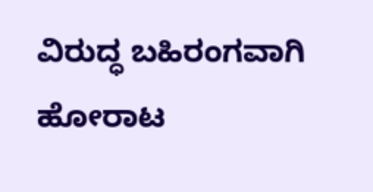ವಿರುದ್ಧ ಬಹಿರಂಗವಾಗಿ ಹೋರಾಟ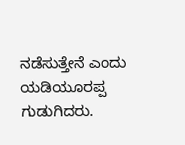ನಡೆಸುತ್ತೇನೆ ಎಂದು ಯಡಿಯೂರಪ್ಪ ಗುಡುಗಿದರು.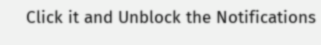Click it and Unblock the Notifications